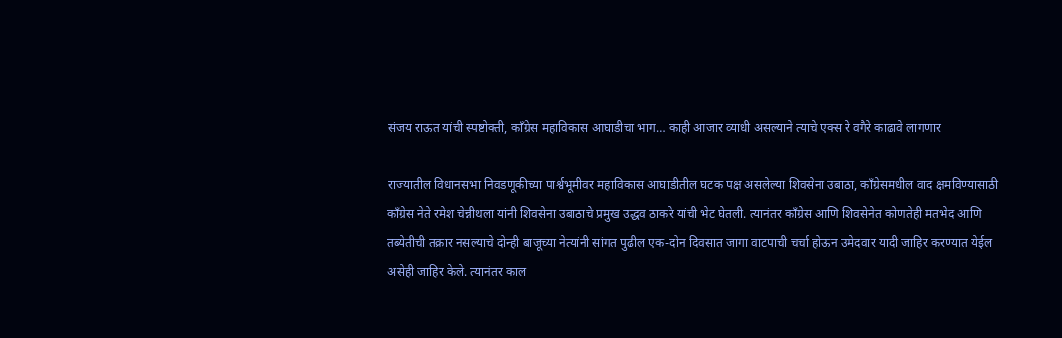संजय राऊत यांची स्पष्टोक्ती, काँग्रेस महाविकास आघाडीचा भाग… काही आजार व्याधी असल्याने त्याचे एक्स रे वगैरे काढावे लागणार

राज्यातील विधानसभा निवडणूकीच्या पार्श्वभूमीवर महाविकास आघाडीतील घटक पक्ष असलेल्या शिवसेना उबाठा, काँग्रेसमधील वाद क्षमविण्यासाठी काँग्रेस नेते रमेश चेन्नीथला यांनी शिवसेना उबाठाचे प्रमुख उद्धव ठाकरे यांची भेट घेतली. त्यानंतर काँग्रेस आणि शिवसेनेत कोणतेही मतभेद आणि तब्येतीची तक्रार नसल्याचे दोन्ही बाजूच्या नेत्यांनी सांगत पुढील एक-दोन दिवसात जागा वाटपाची चर्चा होऊन उमेदवार यादी जाहिर करण्यात येईल असेही जाहिर केले. त्यानंतर काल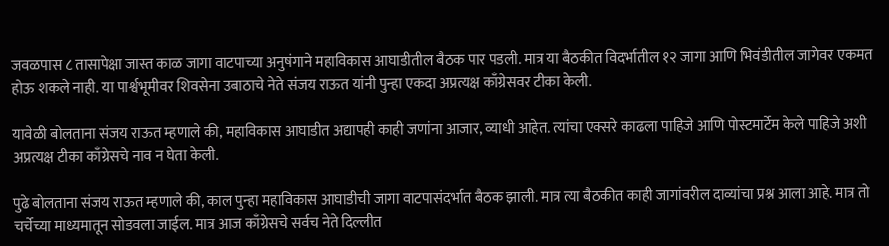जवळपास ८ तासापेक्षा जास्त काळ जागा वाटपाच्या अनुषंगाने महाविकास आघाडीतील बैठक पार पडली. मात्र या बैठकीत विदर्भातील १२ जागा आणि भिवंडीतील जागेवर एकमत होऊ शकले नाही. या पार्श्वभूमीवर शिवसेना उबाठाचे नेते संजय राऊत यांनी पुन्हा एकदा अप्रत्यक्ष काँग्रेसवर टीका केली.

यावेळी बोलताना संजय राऊत म्हणाले की, महाविकास आघाडीत अद्यापही काही जणांना आजार, व्याधी आहेत. त्यांचा एक्सरे काढला पाहिजे आणि पोस्टमार्टेम केले पाहिजे अशी अप्रत्यक्ष टीका काँग्रेसचे नाव न घेता केली.

पुढे बोलताना संजय राऊत म्हणाले की, काल पुन्हा महाविकास आघाडीची जागा वाटपासंदर्भात बैठक झाली. मात्र त्या बैठकीत काही जागांवरील दाव्यांचा प्रश्न आला आहे. मात्र तो चर्चेच्या माध्यमातून सोडवला जाईल. मात्र आज काँग्रेसचे सर्वच नेते दिल्लीत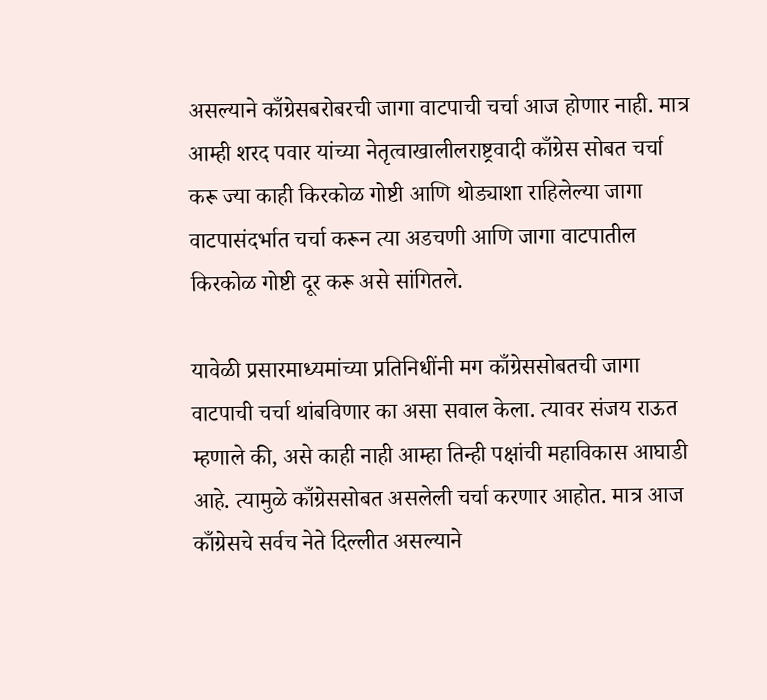असल्याने काँग्रेसबरोबरची जागा वाटपाची चर्चा आज होणार नाही. मात्र आम्ही शरद पवार यांच्या नेतृत्वाखालीलराष्ट्रवादी काँग्रेस सोबत चर्चा करू ज्या काही किरकोळ गोष्टी आणि थोड्याशा राहिलेल्या जागा वाटपासंदर्भात चर्चा करून त्या अडचणी आणि जागा वाटपातील किरकोळ गोष्टी दूर करू असे सांगितले.

यावेळी प्रसारमाध्यमांच्या प्रतिनिधींनी मग काँग्रेससोबतची जागा वाटपाची चर्चा थांबविणार का असा सवाल केला. त्यावर संजय राऊत म्हणाले की, असे काही नाही आम्हा तिन्ही पक्षांची महाविकास आघाडी आहे. त्यामुळे काँग्रेससोबत असलेली चर्चा करणार आहोत. मात्र आज काँग्रेसचे सर्वच नेते दिल्लीत असल्याने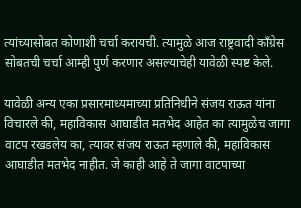त्यांच्यासोबत कोणाशी चर्चा करायची. त्यामुळे आज राष्ट्रवादी काँग्रेस सोबतची चर्चा आम्ही पुर्ण करणार असल्याचेही यावेळी स्पष्ट केले.

यावेळी अन्य एका प्रसारमाध्यमाच्या प्रतिनिधीने संजय राऊत यांना विचारले की, महाविकास आघाडीत मतभेद आहेत का त्यामुळेच जागा वाटप रखडलेय का, त्यावर संजय राऊत म्हणाले की, महाविकास आघाडीत मतभेद नाहीत. जे काही आहे ते जागा वाटपाच्या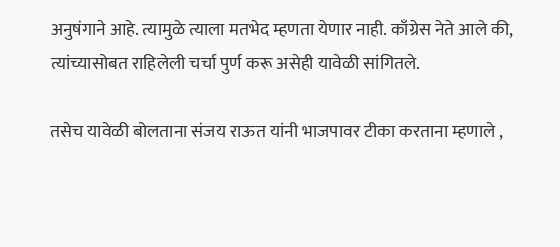अनुषंगाने आहे. त्यामुळे त्याला मतभेद म्हणता येणार नाही. काँग्रेस नेते आले की, त्यांच्यासोबत राहिलेली चर्चा पुर्ण करू असेही यावेळी सांगितले.

तसेच यावेळी बोलताना संजय राऊत यांनी भाजपावर टीका करताना म्हणाले ,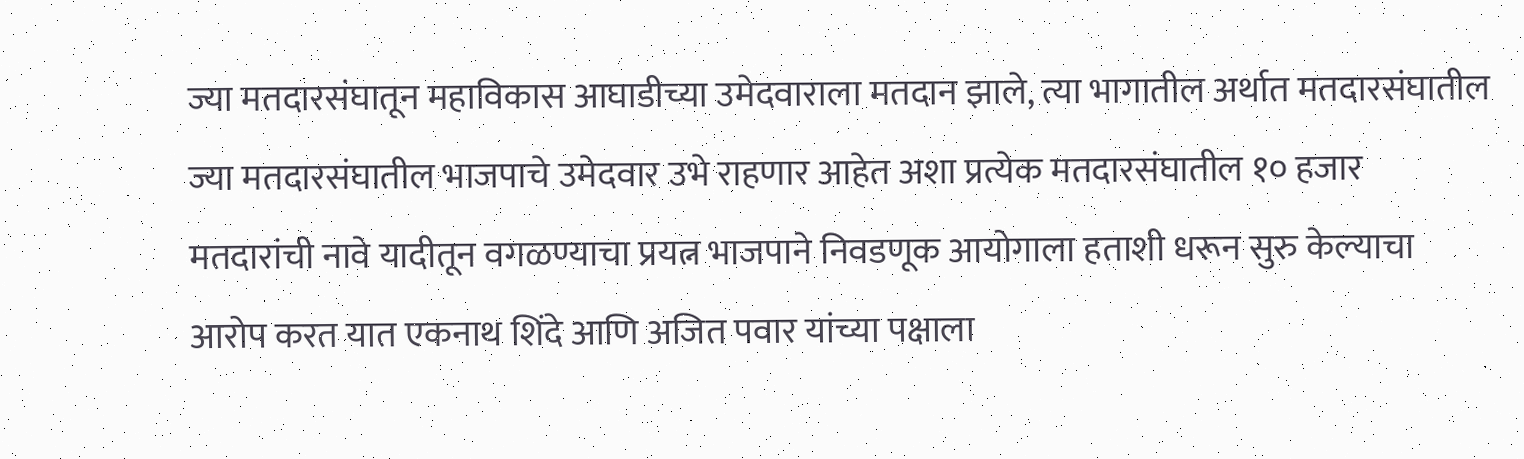ज्या मतदारसंघातून महाविकास आघाडीच्या उमेदवाराला मतदान झाले, त्या भागातील अर्थात मतदारसंघातील ज्या मतदारसंघातील भाजपाचे उमेदवार उभे राहणार आहेत अशा प्रत्येक मतदारसंघातील १० हजार मतदारांची नावे यादीतून वगळण्याचा प्रयत्न भाजपाने निवडणूक आयोगाला हताशी धरून सुरु केल्याचा आरोप करत यात एकनाथ शिंदे आणि अजित पवार यांच्या पक्षाला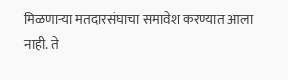मिळणाऱ्या मतदारसंघाचा समावेश करण्यात आला नाही. ते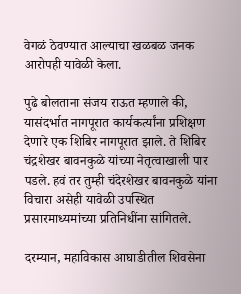वेगळं ठेवण्यात आल्याचा खळबळ जनक आरोपही यावेळी केला.

पुढे बोलताना संजय राऊत म्हणाले की, यासंदर्भात नागपूरात कार्यकर्त्यांना प्रशिक्षण देणारे एक शिबिर नागपूरात झाले. ते शिबिर चंद्रशेखर बावनकुळे यांच्या नेतृत्वाखाली पार पडले. हवं तर तुम्ही चंदेरशेखर बावनकुळे यांना विचारा असेही यावेळी उपस्थित प्रसारमाध्यमांच्या प्रतिनिधींना सांगितले.

दरम्यान, महाविकास आघाडीतील शिवसेना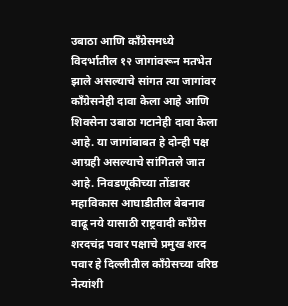उबाठा आणि काँग्रेसमध्ये विदर्भातील १२ जागांवरून मतभेत झाले असल्याचे सांगत त्या जागांवर काँग्रेसनेही दावा केला आहे आणि शिवसेना उबाठा गटानेही दावा केला आहे. या जागांबाबत हे दोन्ही पक्ष आग्रही असल्याचे सांगितले जात आहे. निवडणूकीच्या तोंडावर महाविकास आघाडीतील बेबनाव वाढू नये यासाठी राष्ट्रवादी काँग्रेस शरदचंद्र पवार पक्षाचे प्रमुख शरद पवार हे दिल्लीतील काँग्रेसच्या वरिष्ठ नेत्यांशी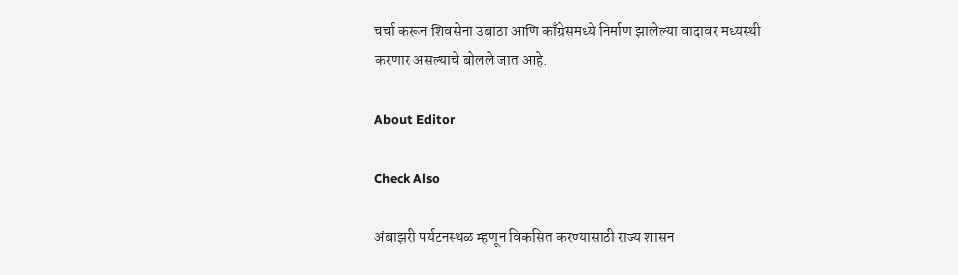चर्चा करून शिवसेना उबाठा आणि काँग्रेसमध्ये निर्माण झालेल्या वादावर मध्यस्थी करणार असल्याचे बोलले जात आहे.

About Editor

Check Also

अंबाझरी पर्यटनस्थळ म्हणून विकसित करण्यासाठी राज्य शासन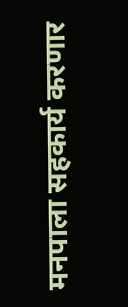मनपाला सहकार्य करणार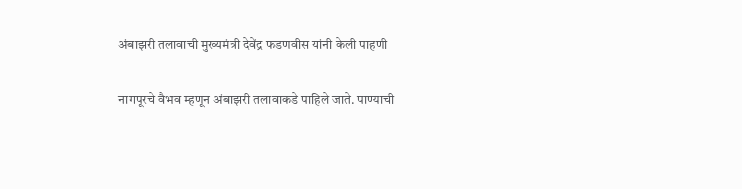अंबाझरी तलावाची मुख्यमंत्री देवेंद्र फडणवीस यांनी केली पाहणी

नागपूरचे वैभव म्हणून अंबाझरी तलावाकडे पाहिले जाते. पाण्याची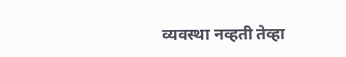व्यवस्था नव्हती तेव्हा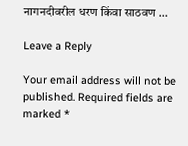नागनदीवरील धरण किंवा साठवण …

Leave a Reply

Your email address will not be published. Required fields are marked *